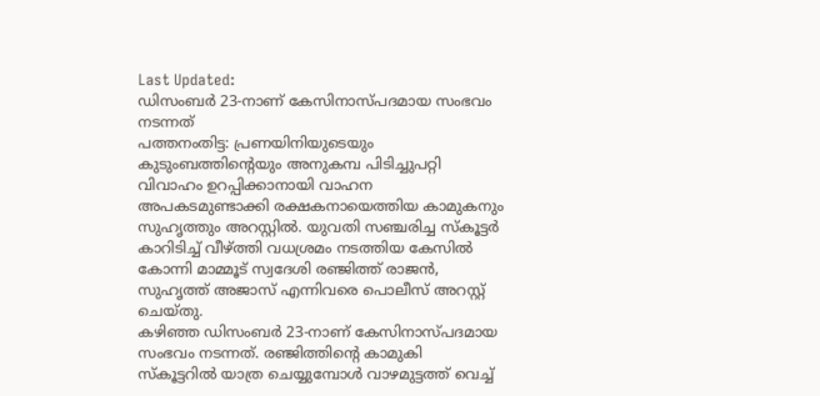Last Updated:
ഡിസംബർ 23-നാണ് കേസിനാസ്പദമായ സംഭവം നടന്നത്
പത്തനംതിട്ട: പ്രണയിനിയുടെയും കുടുംബത്തിന്റെയും അനുകമ്പ പിടിച്ചുപറ്റി വിവാഹം ഉറപ്പിക്കാനായി വാഹന അപകടമുണ്ടാക്കി രക്ഷകനായെത്തിയ കാമുകനും സുഹൃത്തും അറസ്റ്റിൽ. യുവതി സഞ്ചരിച്ച സ്കൂട്ടർ കാറിടിച്ച് വീഴ്ത്തി വധശ്രമം നടത്തിയ കേസിൽ കോന്നി മാമ്മൂട് സ്വദേശി രഞ്ജിത്ത് രാജൻ, സുഹൃത്ത് അജാസ് എന്നിവരെ പൊലീസ് അറസ്റ്റ് ചെയ്തു.
കഴിഞ്ഞ ഡിസംബർ 23-നാണ് കേസിനാസ്പദമായ സംഭവം നടന്നത്. രഞ്ജിത്തിന്റെ കാമുകി സ്കൂട്ടറിൽ യാത്ര ചെയ്യുമ്പോൾ വാഴമുട്ടത്ത് വെച്ച്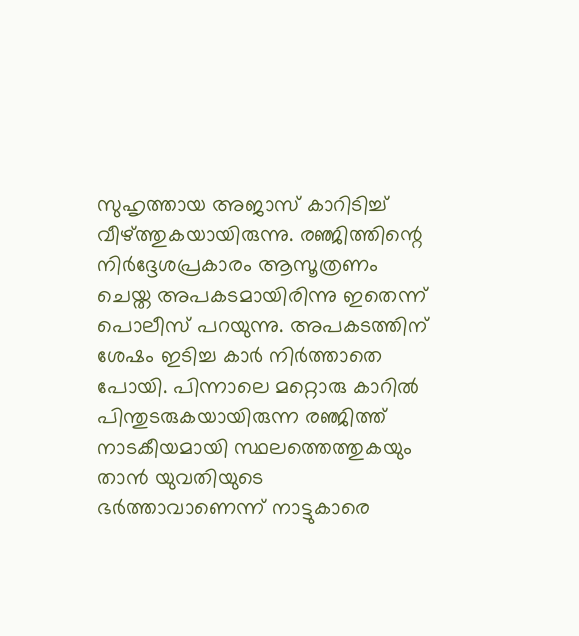സുഹൃത്തായ അജാസ് കാറിടിച്ച് വീഴ്ത്തുകയായിരുന്നു. രഞ്ജിത്തിന്റെ നിർദ്ദേശപ്രകാരം ആസൂത്രണം ചെയ്ത അപകടമായിരിന്നു ഇതെന്ന് പൊലീസ് പറയുന്നു. അപകടത്തിന് ശേഷം ഇടിച്ച കാർ നിർത്താതെ പോയി. പിന്നാലെ മറ്റൊരു കാറിൽ പിന്തുടരുകയായിരുന്ന രഞ്ജിത്ത് നാടകീയമായി സ്ഥലത്തെത്തുകയും താൻ യുവതിയുടെ ഭർത്താവാണെന്ന് നാട്ടുകാരെ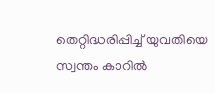തെറ്റിദ്ധരിപ്പിച്ച് യുവതിയെ സ്വന്തം കാറിൽ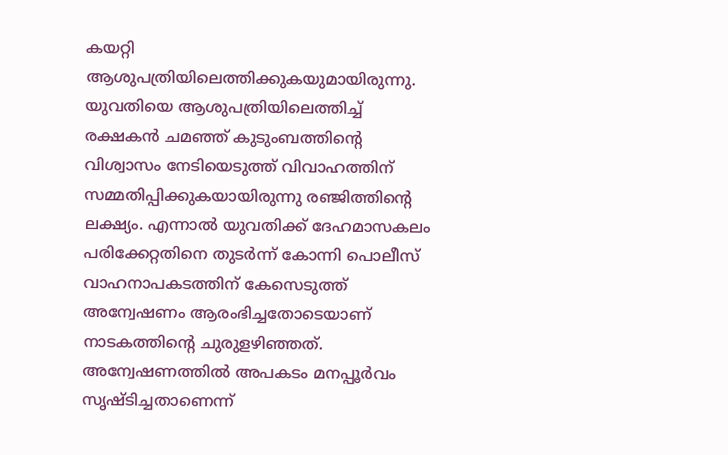കയറ്റി ആശുപത്രിയിലെത്തിക്കുകയുമായിരുന്നു.
യുവതിയെ ആശുപത്രിയിലെത്തിച്ച് രക്ഷകൻ ചമഞ്ഞ് കുടുംബത്തിന്റെ വിശ്വാസം നേടിയെടുത്ത് വിവാഹത്തിന് സമ്മതിപ്പിക്കുകയായിരുന്നു രഞ്ജിത്തിന്റെ ലക്ഷ്യം. എന്നാൽ യുവതിക്ക് ദേഹമാസകലം പരിക്കേറ്റതിനെ തുടർന്ന് കോന്നി പൊലീസ് വാഹനാപകടത്തിന് കേസെടുത്ത് അന്വേഷണം ആരംഭിച്ചതോടെയാണ് നാടകത്തിന്റെ ചുരുളഴിഞ്ഞത്. അന്വേഷണത്തിൽ അപകടം മനപ്പൂർവം സൃഷ്ടിച്ചതാണെന്ന്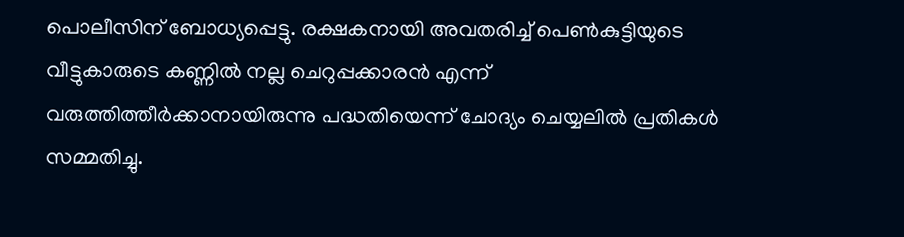പൊലീസിന് ബോധ്യപ്പെട്ടു. രക്ഷകനായി അവതരിച്ച് പെൺകുട്ടിയുടെ വീട്ടുകാരുടെ കണ്ണിൽ നല്ല ചെറുപ്പക്കാരൻ എന്ന് വരുത്തിത്തീർക്കാനായിരുന്നു പദ്ധതിയെന്ന് ചോദ്യം ചെയ്യലിൽ പ്രതികൾ സമ്മതിച്ചു.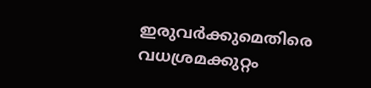ഇരുവർക്കുമെതിരെ വധശ്രമക്കുറ്റം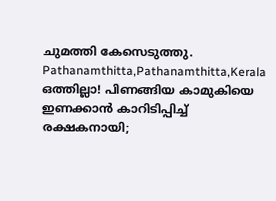ചുമത്തി കേസെടുത്തു.
Pathanamthitta,Pathanamthitta,Kerala
ഒത്തില്ലാ! പിണങ്ങിയ കാമുകിയെ ഇണക്കാൻ കാറിടിപ്പിച്ച് രക്ഷകനായി;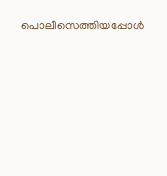പൊലീസെത്തിയപ്പോൾ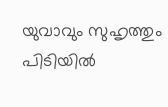യുവാവും സുഹൃത്തും പിടിയിൽ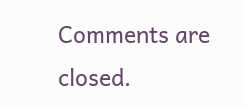Comments are closed.